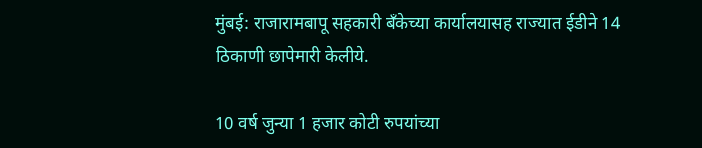मुंबई: राजारामबापू सहकारी बँकेच्या कार्यालयासह राज्यात ईडीने 14 ठिकाणी छापेमारी केलीये.

10 वर्ष जुन्या 1 हजार कोटी रुपयांच्या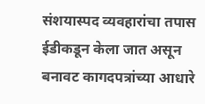संशयास्पद व्यवहारांचा तपास ईडीकडून केला जात असून बनावट कागदपत्रांच्या आधारे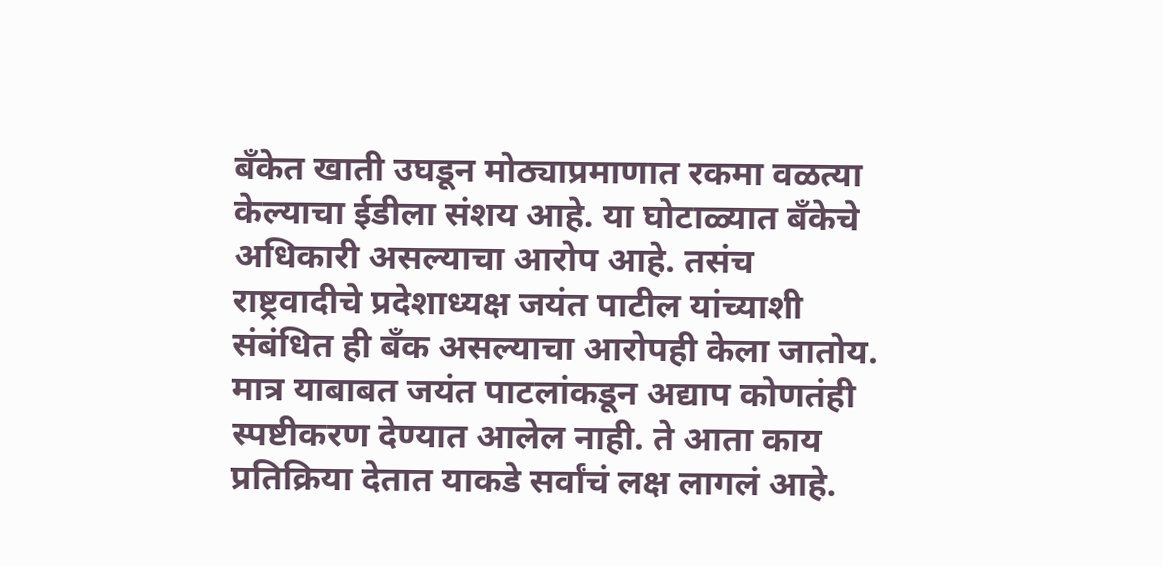बँकेत खाती उघडून मोठ्याप्रमाणात रकमा वळत्या केल्याचा ईडीला संशय आहे. या घोटाळ्यात बँकेचे अधिकारी असल्याचा आरोप आहे. तसंच राष्ट्रवादीचे प्रदेशाध्यक्ष जयंत पाटील यांच्याशी संबंधित ही बँक असल्याचा आरोपही केला जातोय. मात्र याबाबत जयंत पाटलांकडून अद्याप कोणतंही स्पष्टीकरण देण्यात आलेल नाही. ते आता काय प्रतिक्रिया देतात याकडे सर्वांचं लक्ष लागलं आहे.